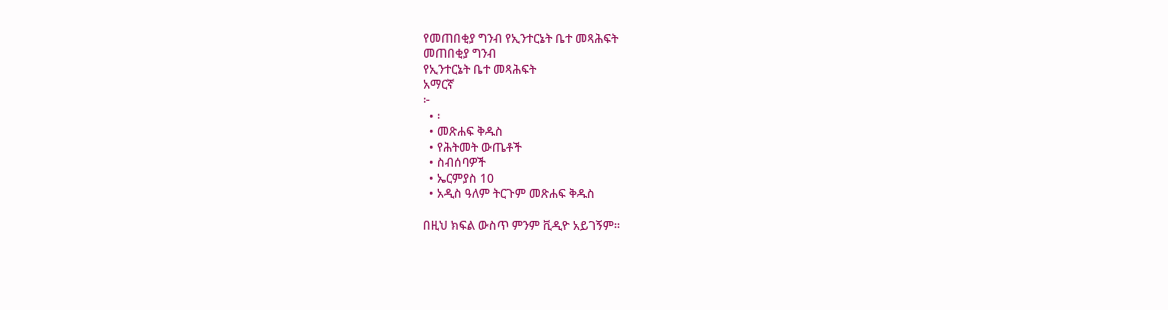የመጠበቂያ ግንብ የኢንተርኔት ቤተ መጻሕፍት
መጠበቂያ ግንብ
የኢንተርኔት ቤተ መጻሕፍት
አማርኛ
፦
  • ፡
  • መጽሐፍ ቅዱስ
  • የሕትመት ውጤቶች
  • ስብሰባዎች
  • ኤርምያስ 10
  • አዲስ ዓለም ትርጉም መጽሐፍ ቅዱስ

በዚህ ክፍል ውስጥ ምንም ቪዲዮ አይገኝም።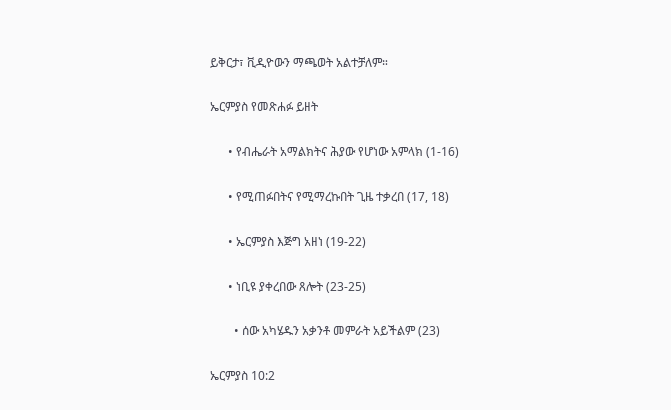ይቅርታ፣ ቪዲዮውን ማጫወት አልተቻለም።

ኤርምያስ የመጽሐፉ ይዘት

      • የብሔራት አማልክትና ሕያው የሆነው አምላክ (1-16)

      • የሚጠፉበትና የሚማረኩበት ጊዜ ተቃረበ (17, 18)

      • ኤርምያስ እጅግ አዘነ (19-22)

      • ነቢዩ ያቀረበው ጸሎት (23-25)

        • ሰው አካሄዱን አቃንቶ መምራት አይችልም (23)

ኤርምያስ 10:2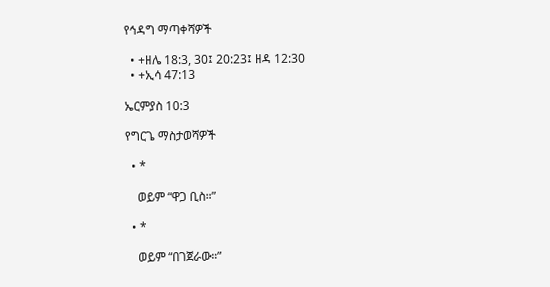የኅዳግ ማጣቀሻዎች

  • +ዘሌ 18:3, 30፤ 20:23፤ ዘዳ 12:30
  • +ኢሳ 47:13

ኤርምያስ 10:3

የግርጌ ማስታወሻዎች

  • *

    ወይም “ዋጋ ቢስ።”

  • *

    ወይም “በገጀራው።”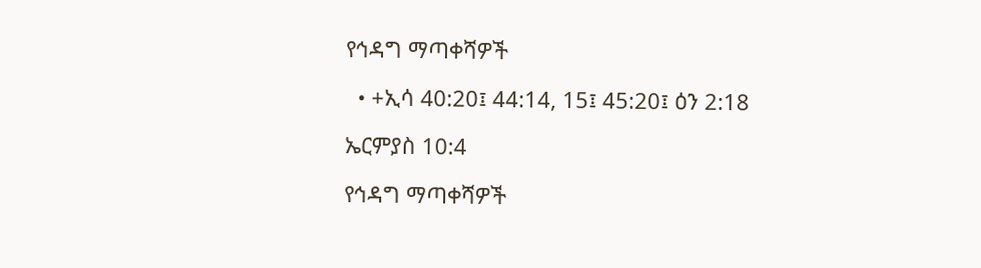የኅዳግ ማጣቀሻዎች

  • +ኢሳ 40:20፤ 44:14, 15፤ 45:20፤ ዕን 2:18

ኤርምያስ 10:4

የኅዳግ ማጣቀሻዎች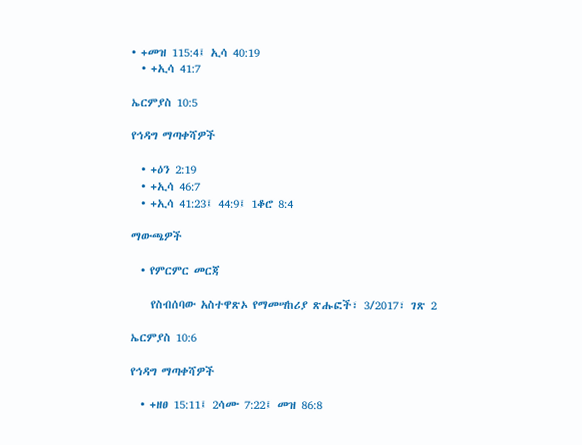• +መዝ 115:4፤ ኢሳ 40:19
  • +ኢሳ 41:7

ኤርምያስ 10:5

የኅዳግ ማጣቀሻዎች

  • +ዕን 2:19
  • +ኢሳ 46:7
  • +ኢሳ 41:23፤ 44:9፤ 1ቆሮ 8:4

ማውጫዎች

  • የምርምር መርጃ

    የስብሰባው አስተዋጽኦ የማመሣከሪያ ጽሑፎች፣ 3/2017፣ ገጽ 2

ኤርምያስ 10:6

የኅዳግ ማጣቀሻዎች

  • +ዘፀ 15:11፤ 2ሳሙ 7:22፤ መዝ 86:8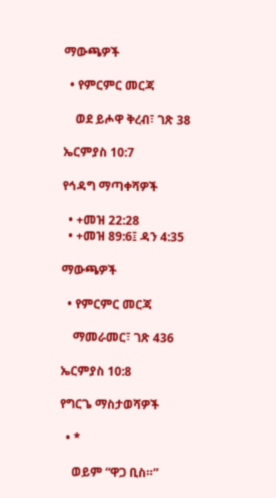ማውጫዎች

  • የምርምር መርጃ

    ወደ ይሖዋ ቅረብ፣ ገጽ 38

ኤርምያስ 10:7

የኅዳግ ማጣቀሻዎች

  • +መዝ 22:28
  • +መዝ 89:6፤ ዳን 4:35

ማውጫዎች

  • የምርምር መርጃ

    ማመራመር፣ ገጽ 436

ኤርምያስ 10:8

የግርጌ ማስታወሻዎች

  • *

    ወይም “ዋጋ ቢስ።”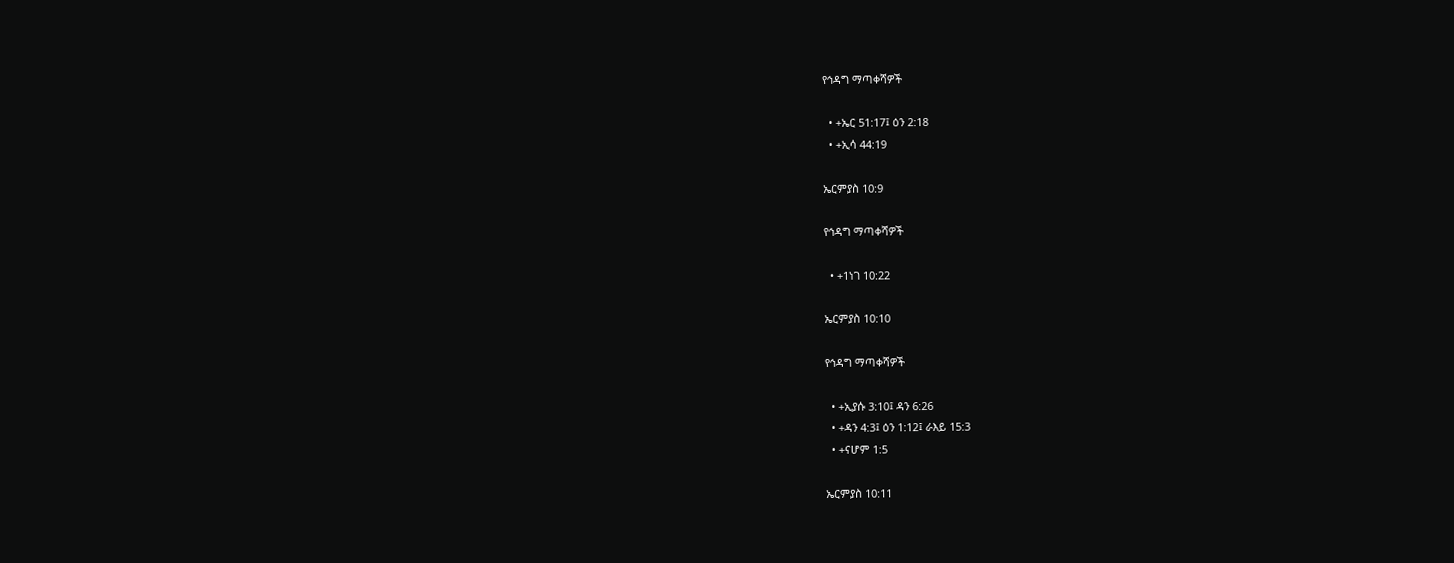የኅዳግ ማጣቀሻዎች

  • +ኤር 51:17፤ ዕን 2:18
  • +ኢሳ 44:19

ኤርምያስ 10:9

የኅዳግ ማጣቀሻዎች

  • +1ነገ 10:22

ኤርምያስ 10:10

የኅዳግ ማጣቀሻዎች

  • +ኢያሱ 3:10፤ ዳን 6:26
  • +ዳን 4:3፤ ዕን 1:12፤ ራእይ 15:3
  • +ናሆም 1:5

ኤርምያስ 10:11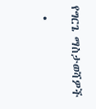የግርጌ ማስታወሻዎች

  •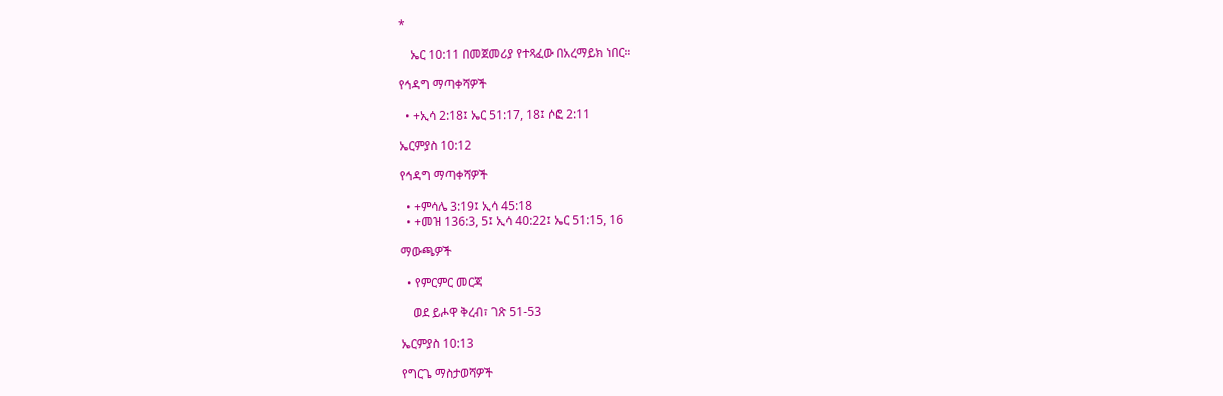*

    ኤር 10:11 በመጀመሪያ የተጻፈው በአረማይክ ነበር።

የኅዳግ ማጣቀሻዎች

  • +ኢሳ 2:18፤ ኤር 51:17, 18፤ ሶፎ 2:11

ኤርምያስ 10:12

የኅዳግ ማጣቀሻዎች

  • +ምሳሌ 3:19፤ ኢሳ 45:18
  • +መዝ 136:3, 5፤ ኢሳ 40:22፤ ኤር 51:15, 16

ማውጫዎች

  • የምርምር መርጃ

    ወደ ይሖዋ ቅረብ፣ ገጽ 51-53

ኤርምያስ 10:13

የግርጌ ማስታወሻዎች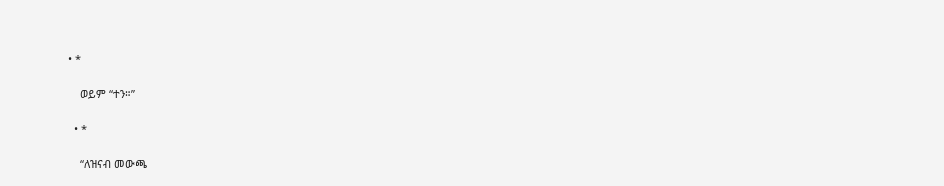• *

    ወይም “ተን።”

  • *

    “ለዝናብ መውጫ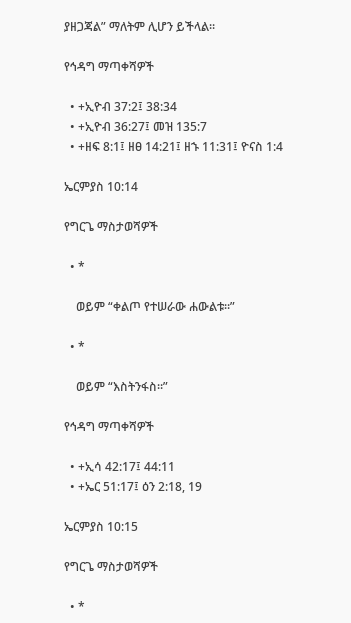ያዘጋጃል” ማለትም ሊሆን ይችላል።

የኅዳግ ማጣቀሻዎች

  • +ኢዮብ 37:2፤ 38:34
  • +ኢዮብ 36:27፤ መዝ 135:7
  • +ዘፍ 8:1፤ ዘፀ 14:21፤ ዘኁ 11:31፤ ዮናስ 1:4

ኤርምያስ 10:14

የግርጌ ማስታወሻዎች

  • *

    ወይም “ቀልጦ የተሠራው ሐውልቱ።”

  • *

    ወይም “እስትንፋስ።”

የኅዳግ ማጣቀሻዎች

  • +ኢሳ 42:17፤ 44:11
  • +ኤር 51:17፤ ዕን 2:18, 19

ኤርምያስ 10:15

የግርጌ ማስታወሻዎች

  • *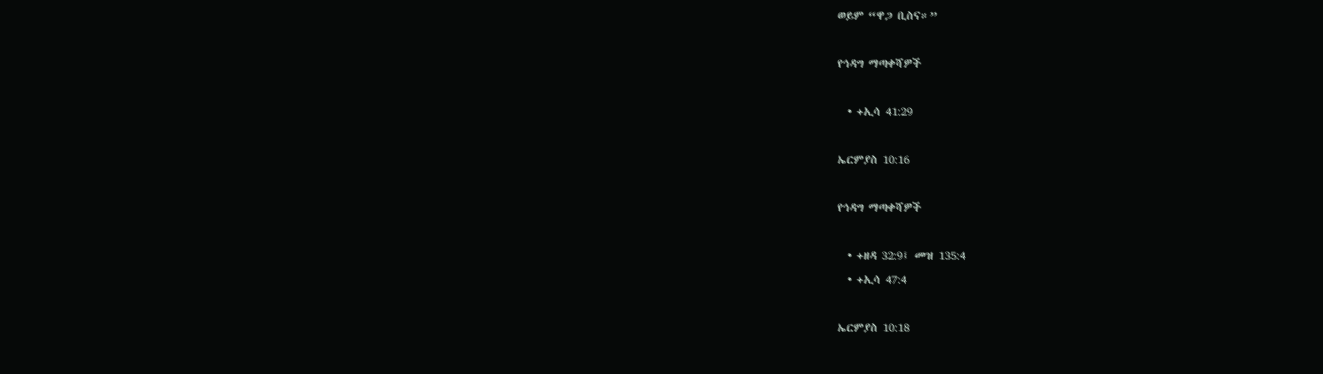ወይም “ዋጋ ቢስና።”

የኅዳግ ማጣቀሻዎች

  • +ኢሳ 41:29

ኤርምያስ 10:16

የኅዳግ ማጣቀሻዎች

  • +ዘዳ 32:9፤ መዝ 135:4
  • +ኢሳ 47:4

ኤርምያስ 10:18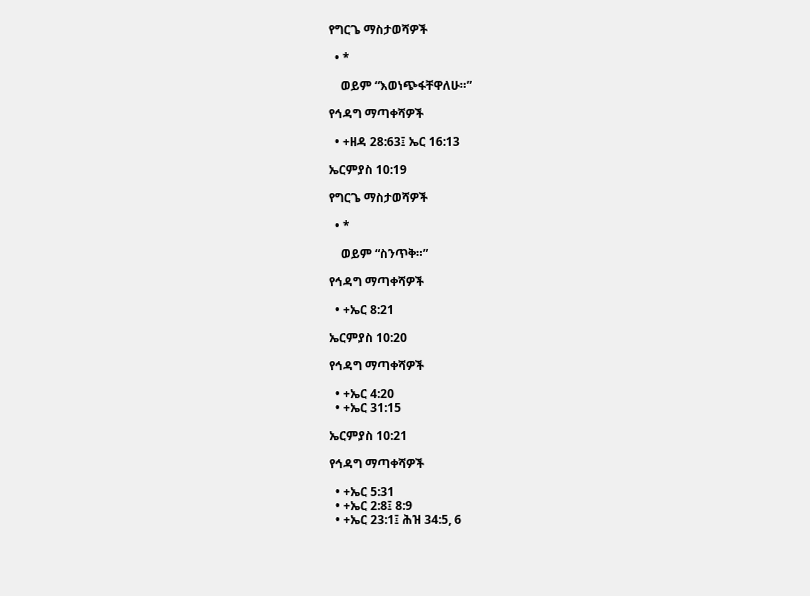የግርጌ ማስታወሻዎች

  • *

    ወይም “እወነጭፋቸዋለሁ።”

የኅዳግ ማጣቀሻዎች

  • +ዘዳ 28:63፤ ኤር 16:13

ኤርምያስ 10:19

የግርጌ ማስታወሻዎች

  • *

    ወይም “ስንጥቅ።”

የኅዳግ ማጣቀሻዎች

  • +ኤር 8:21

ኤርምያስ 10:20

የኅዳግ ማጣቀሻዎች

  • +ኤር 4:20
  • +ኤር 31:15

ኤርምያስ 10:21

የኅዳግ ማጣቀሻዎች

  • +ኤር 5:31
  • +ኤር 2:8፤ 8:9
  • +ኤር 23:1፤ ሕዝ 34:5, 6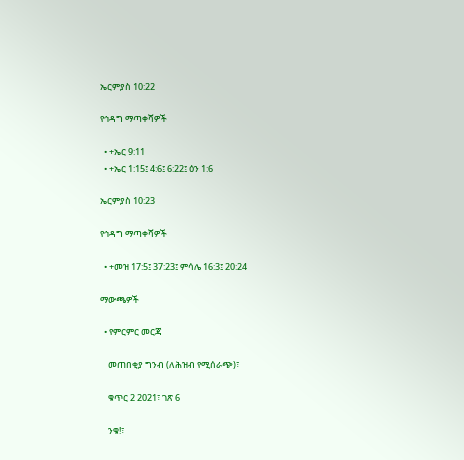ኤርምያስ 10:22

የኅዳግ ማጣቀሻዎች

  • +ኤር 9:11
  • +ኤር 1:15፤ 4:6፤ 6:22፤ ዕን 1:6

ኤርምያስ 10:23

የኅዳግ ማጣቀሻዎች

  • +መዝ 17:5፤ 37:23፤ ምሳሌ 16:3፤ 20:24

ማውጫዎች

  • የምርምር መርጃ

    መጠበቂያ ግንብ (ለሕዝብ የሚሰራጭ)፣

    ቁጥር 2 2021፣ ገጽ 6

    ንቁ!፣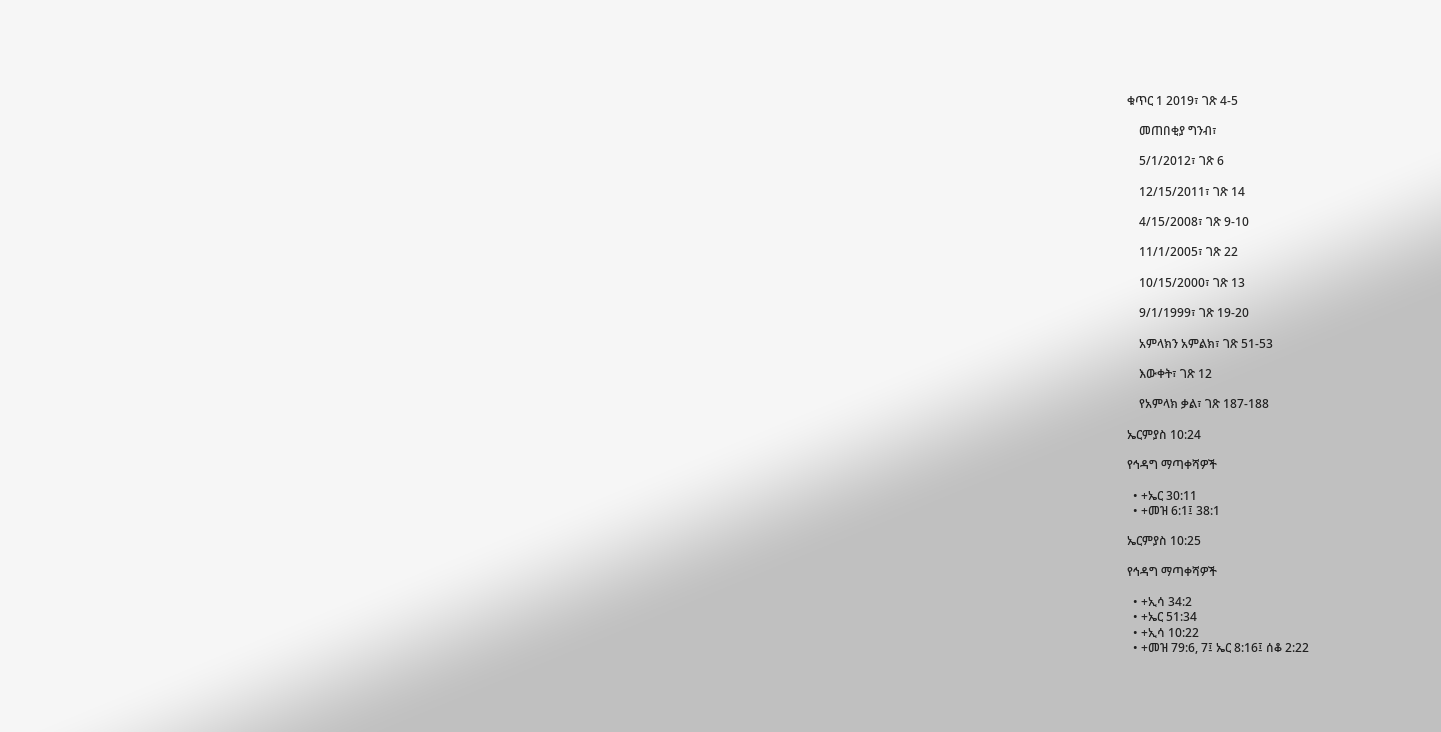ቁጥር 1 2019፣ ገጽ 4-5

    መጠበቂያ ግንብ፣

    5/1/2012፣ ገጽ 6

    12/15/2011፣ ገጽ 14

    4/15/2008፣ ገጽ 9-10

    11/1/2005፣ ገጽ 22

    10/15/2000፣ ገጽ 13

    9/1/1999፣ ገጽ 19-20

    አምላክን አምልክ፣ ገጽ 51-53

    እውቀት፣ ገጽ 12

    የአምላክ ቃል፣ ገጽ 187-188

ኤርምያስ 10:24

የኅዳግ ማጣቀሻዎች

  • +ኤር 30:11
  • +መዝ 6:1፤ 38:1

ኤርምያስ 10:25

የኅዳግ ማጣቀሻዎች

  • +ኢሳ 34:2
  • +ኤር 51:34
  • +ኢሳ 10:22
  • +መዝ 79:6, 7፤ ኤር 8:16፤ ሰቆ 2:22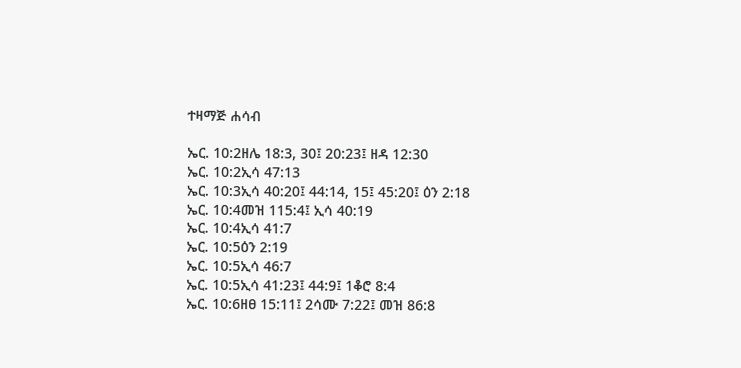ተዛማጅ ሐሳብ

ኤር. 10:2ዘሌ 18:3, 30፤ 20:23፤ ዘዳ 12:30
ኤር. 10:2ኢሳ 47:13
ኤር. 10:3ኢሳ 40:20፤ 44:14, 15፤ 45:20፤ ዕን 2:18
ኤር. 10:4መዝ 115:4፤ ኢሳ 40:19
ኤር. 10:4ኢሳ 41:7
ኤር. 10:5ዕን 2:19
ኤር. 10:5ኢሳ 46:7
ኤር. 10:5ኢሳ 41:23፤ 44:9፤ 1ቆሮ 8:4
ኤር. 10:6ዘፀ 15:11፤ 2ሳሙ 7:22፤ መዝ 86:8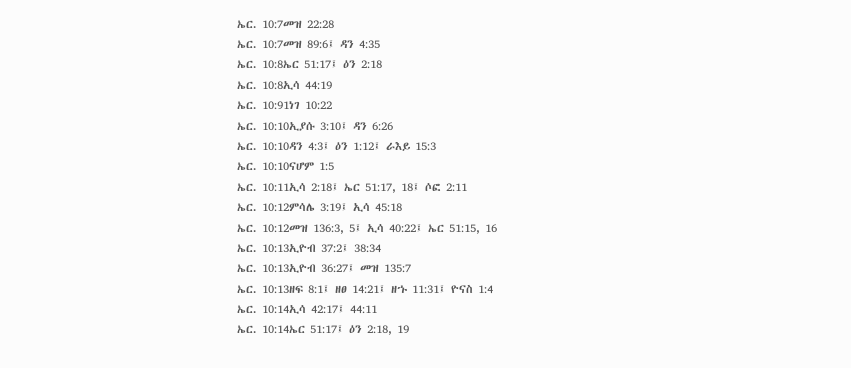ኤር. 10:7መዝ 22:28
ኤር. 10:7መዝ 89:6፤ ዳን 4:35
ኤር. 10:8ኤር 51:17፤ ዕን 2:18
ኤር. 10:8ኢሳ 44:19
ኤር. 10:91ነገ 10:22
ኤር. 10:10ኢያሱ 3:10፤ ዳን 6:26
ኤር. 10:10ዳን 4:3፤ ዕን 1:12፤ ራእይ 15:3
ኤር. 10:10ናሆም 1:5
ኤር. 10:11ኢሳ 2:18፤ ኤር 51:17, 18፤ ሶፎ 2:11
ኤር. 10:12ምሳሌ 3:19፤ ኢሳ 45:18
ኤር. 10:12መዝ 136:3, 5፤ ኢሳ 40:22፤ ኤር 51:15, 16
ኤር. 10:13ኢዮብ 37:2፤ 38:34
ኤር. 10:13ኢዮብ 36:27፤ መዝ 135:7
ኤር. 10:13ዘፍ 8:1፤ ዘፀ 14:21፤ ዘኁ 11:31፤ ዮናስ 1:4
ኤር. 10:14ኢሳ 42:17፤ 44:11
ኤር. 10:14ኤር 51:17፤ ዕን 2:18, 19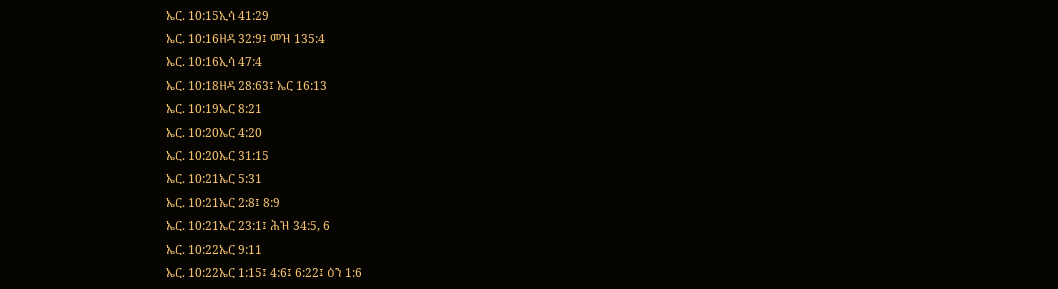ኤር. 10:15ኢሳ 41:29
ኤር. 10:16ዘዳ 32:9፤ መዝ 135:4
ኤር. 10:16ኢሳ 47:4
ኤር. 10:18ዘዳ 28:63፤ ኤር 16:13
ኤር. 10:19ኤር 8:21
ኤር. 10:20ኤር 4:20
ኤር. 10:20ኤር 31:15
ኤር. 10:21ኤር 5:31
ኤር. 10:21ኤር 2:8፤ 8:9
ኤር. 10:21ኤር 23:1፤ ሕዝ 34:5, 6
ኤር. 10:22ኤር 9:11
ኤር. 10:22ኤር 1:15፤ 4:6፤ 6:22፤ ዕን 1:6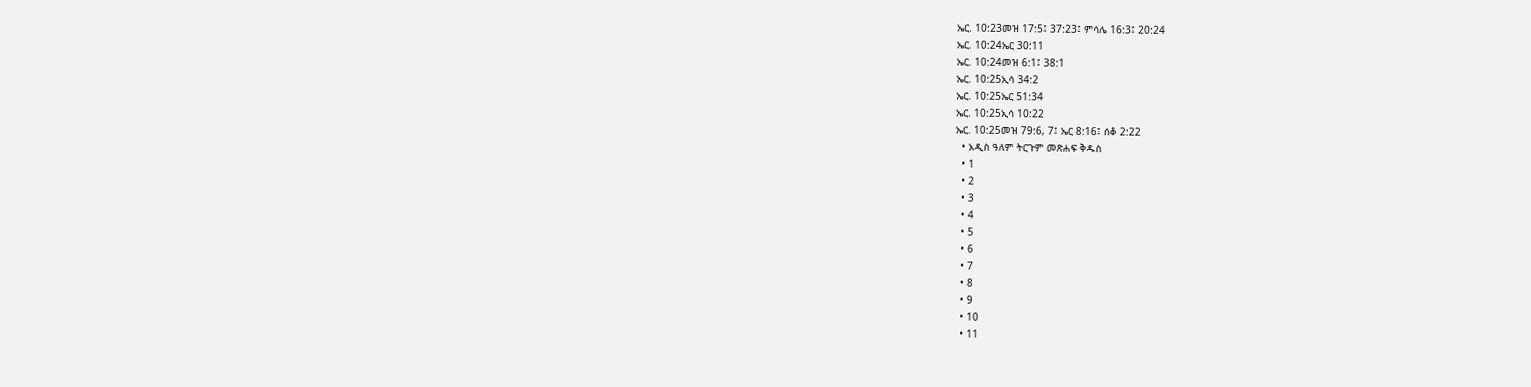ኤር. 10:23መዝ 17:5፤ 37:23፤ ምሳሌ 16:3፤ 20:24
ኤር. 10:24ኤር 30:11
ኤር. 10:24መዝ 6:1፤ 38:1
ኤር. 10:25ኢሳ 34:2
ኤር. 10:25ኤር 51:34
ኤር. 10:25ኢሳ 10:22
ኤር. 10:25መዝ 79:6, 7፤ ኤር 8:16፤ ሰቆ 2:22
  • አዲስ ዓለም ትርጉም መጽሐፍ ቅዱስ
  • 1
  • 2
  • 3
  • 4
  • 5
  • 6
  • 7
  • 8
  • 9
  • 10
  • 11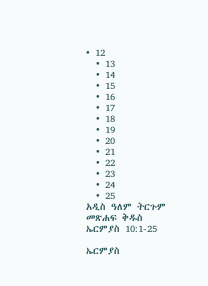• 12
  • 13
  • 14
  • 15
  • 16
  • 17
  • 18
  • 19
  • 20
  • 21
  • 22
  • 23
  • 24
  • 25
አዲስ ዓለም ትርጉም መጽሐፍ ቅዱስ
ኤርምያስ 10:1-25

ኤርምያስ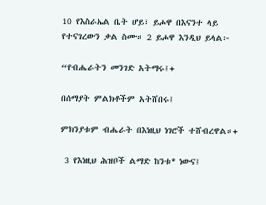10 የእስራኤል ቤት ሆይ፣ ይሖዋ በእናንተ ላይ የተናገረውን ቃል ስሙ። 2 ይሖዋ እንዲህ ይላል፦

“የብሔራትን መንገድ አትማሩ፤+

በሰማያት ምልክቶችም አትሸበሩ፤

ምክንያቱም ብሔራት በእነዚህ ነገሮች ተሸብረዋል።+

 3 የእነዚህ ሕዝቦች ልማድ ከንቱ* ነውና፤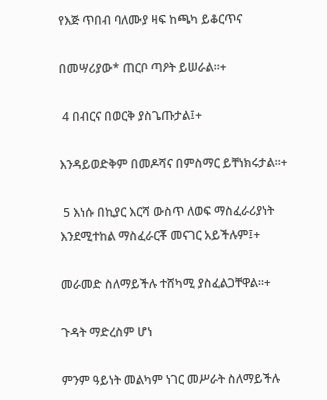የእጅ ጥበብ ባለሙያ ዛፍ ከጫካ ይቆርጥና

በመሣሪያው* ጠርቦ ጣዖት ይሠራል።+

 4 በብርና በወርቅ ያስጌጡታል፤+

እንዳይወድቅም በመዶሻና በምስማር ይቸነክሩታል።+

 5 እነሱ በኪያር እርሻ ውስጥ ለወፍ ማስፈራሪያነት እንደሚተከል ማስፈራርቾ መናገር አይችሉም፤+

መራመድ ስለማይችሉ ተሸካሚ ያስፈልጋቸዋል።+

ጉዳት ማድረስም ሆነ

ምንም ዓይነት መልካም ነገር መሥራት ስለማይችሉ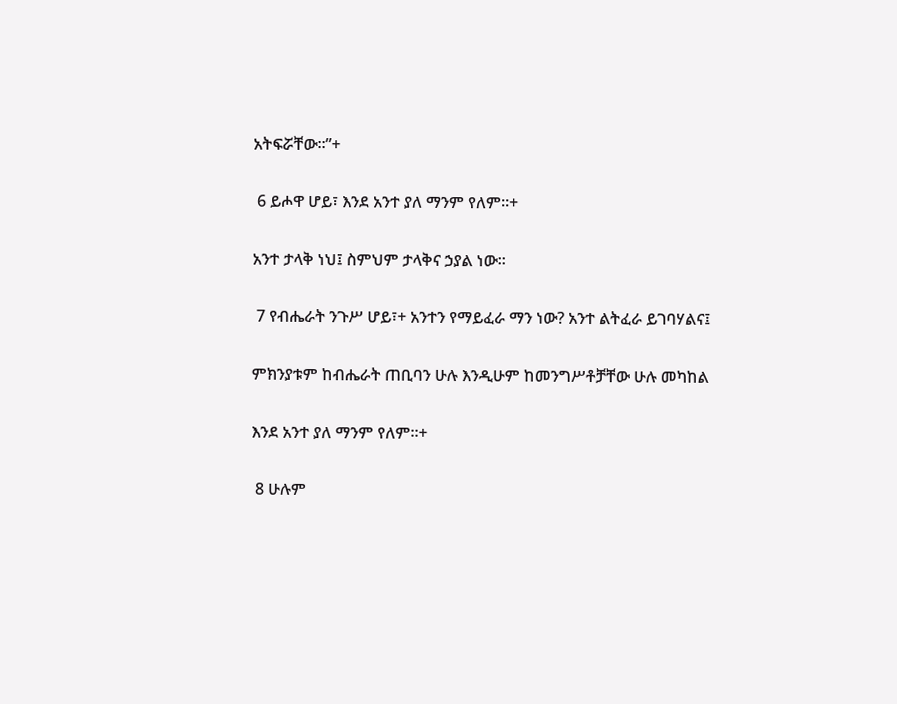አትፍሯቸው።”+

 6 ይሖዋ ሆይ፣ እንደ አንተ ያለ ማንም የለም።+

አንተ ታላቅ ነህ፤ ስምህም ታላቅና ኃያል ነው።

 7 የብሔራት ንጉሥ ሆይ፣+ አንተን የማይፈራ ማን ነው? አንተ ልትፈራ ይገባሃልና፤

ምክንያቱም ከብሔራት ጠቢባን ሁሉ እንዲሁም ከመንግሥቶቻቸው ሁሉ መካከል

እንደ አንተ ያለ ማንም የለም።+

 8 ሁሉም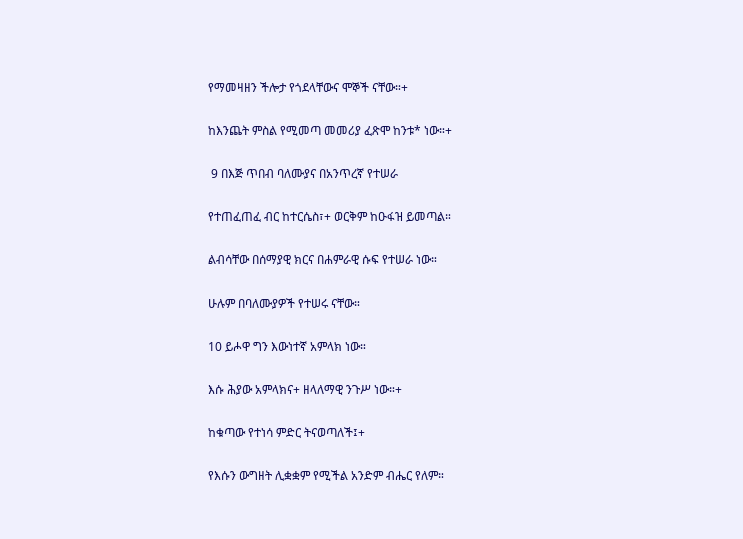የማመዛዘን ችሎታ የጎደላቸውና ሞኞች ናቸው።+

ከእንጨት ምስል የሚመጣ መመሪያ ፈጽሞ ከንቱ* ነው።+

 9 በእጅ ጥበብ ባለሙያና በአንጥረኛ የተሠራ

የተጠፈጠፈ ብር ከተርሴስ፣+ ወርቅም ከዑፋዝ ይመጣል።

ልብሳቸው በሰማያዊ ክርና በሐምራዊ ሱፍ የተሠራ ነው።

ሁሉም በባለሙያዎች የተሠሩ ናቸው።

10 ይሖዋ ግን እውነተኛ አምላክ ነው።

እሱ ሕያው አምላክና+ ዘላለማዊ ንጉሥ ነው።+

ከቁጣው የተነሳ ምድር ትናወጣለች፤+

የእሱን ውግዘት ሊቋቋም የሚችል አንድም ብሔር የለም።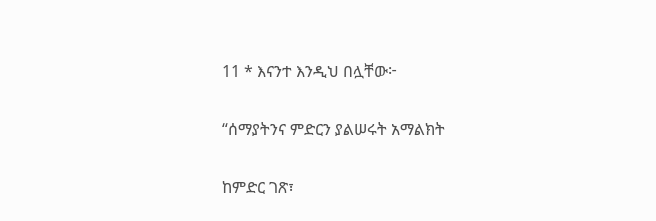11 * እናንተ እንዲህ በሏቸው፦

“ሰማያትንና ምድርን ያልሠሩት አማልክት

ከምድር ገጽ፣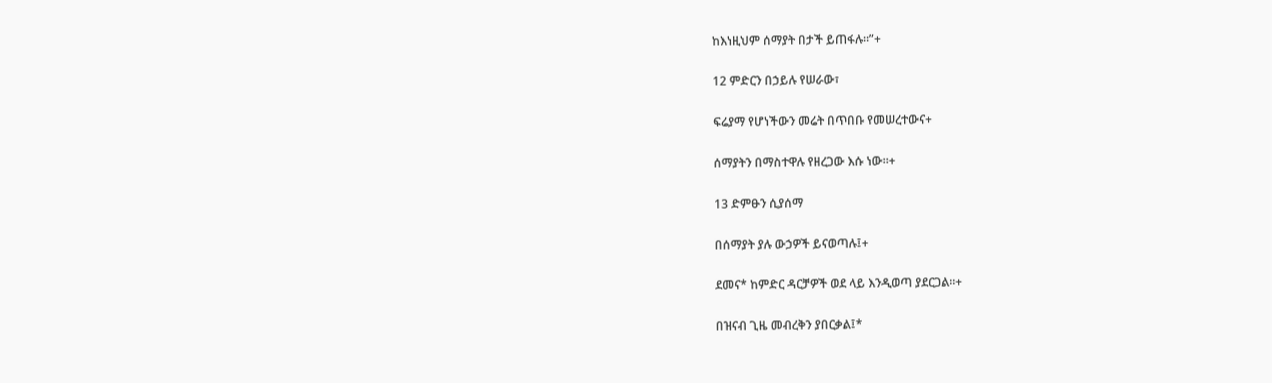ከእነዚህም ሰማያት በታች ይጠፋሉ።”+

12 ምድርን በኃይሉ የሠራው፣

ፍሬያማ የሆነችውን መሬት በጥበቡ የመሠረተውና+

ሰማያትን በማስተዋሉ የዘረጋው እሱ ነው።+

13 ድምፁን ሲያሰማ

በሰማያት ያሉ ውኃዎች ይናወጣሉ፤+

ደመና* ከምድር ዳርቻዎች ወደ ላይ እንዲወጣ ያደርጋል።+

በዝናብ ጊዜ መብረቅን ያበርቃል፤*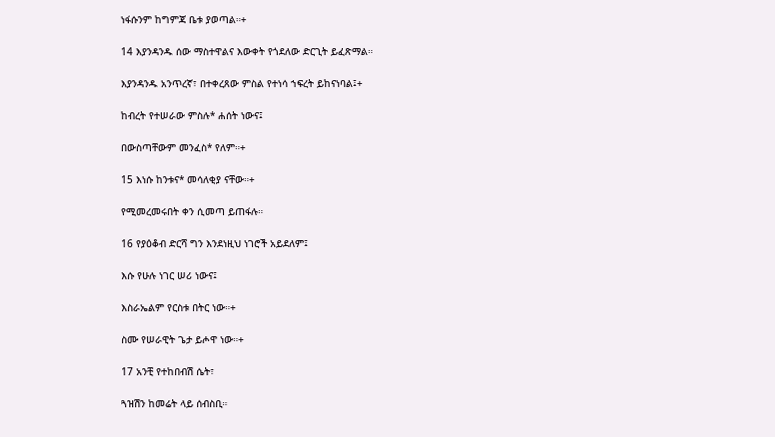ነፋሱንም ከግምጃ ቤቱ ያወጣል።+

14 እያንዳንዱ ሰው ማስተዋልና እውቀት የጎደለው ድርጊት ይፈጽማል።

እያንዳንዱ አንጥረኛ፣ በተቀረጸው ምስል የተነሳ ኀፍረት ይከናነባል፤+

ከብረት የተሠራው ምስሉ* ሐሰት ነውና፤

በውስጣቸውም መንፈስ* የለም።+

15 እነሱ ከንቱና* መሳለቂያ ናቸው።+

የሚመረመሩበት ቀን ሲመጣ ይጠፋሉ።

16 የያዕቆብ ድርሻ ግን እንደነዚህ ነገሮች አይደለም፤

እሱ የሁሉ ነገር ሠሪ ነውና፤

እስራኤልም የርስቱ በትር ነው።+

ስሙ የሠራዊት ጌታ ይሖዋ ነው።+

17 አንቺ የተከበብሽ ሴት፣

ጓዝሽን ከመሬት ላይ ሰብስቢ።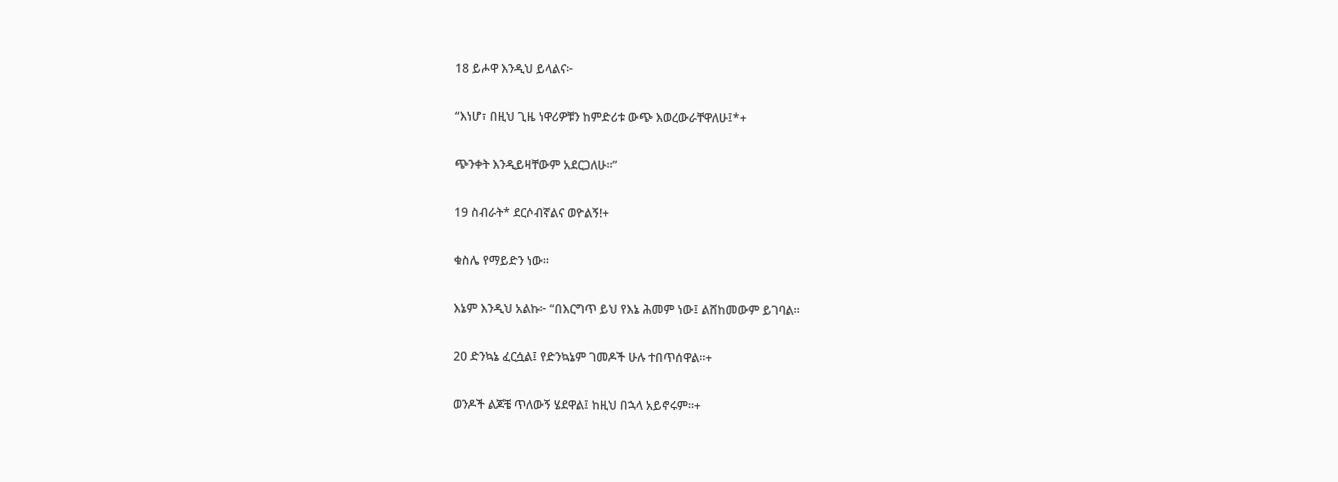18 ይሖዋ እንዲህ ይላልና፦

“እነሆ፣ በዚህ ጊዜ ነዋሪዎቹን ከምድሪቱ ውጭ እወረውራቸዋለሁ፤*+

ጭንቀት እንዲይዛቸውም አደርጋለሁ።”

19 ስብራት* ደርሶብኛልና ወዮልኝ!+

ቁስሌ የማይድን ነው።

እኔም እንዲህ አልኩ፦ “በእርግጥ ይህ የእኔ ሕመም ነው፤ ልሸከመውም ይገባል።

20 ድንኳኔ ፈርሷል፤ የድንኳኔም ገመዶች ሁሉ ተበጥሰዋል።+

ወንዶች ልጆቼ ጥለውኝ ሄደዋል፤ ከዚህ በኋላ አይኖሩም።+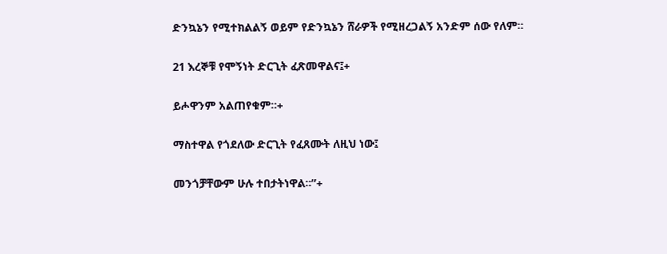ድንኳኔን የሚተክልልኝ ወይም የድንኳኔን ሸራዎች የሚዘረጋልኝ አንድም ሰው የለም።

21 እረኞቹ የሞኝነት ድርጊት ፈጽመዋልና፤+

ይሖዋንም አልጠየቁም።+

ማስተዋል የጎደለው ድርጊት የፈጸሙት ለዚህ ነው፤

መንጎቻቸውም ሁሉ ተበታትነዋል።”+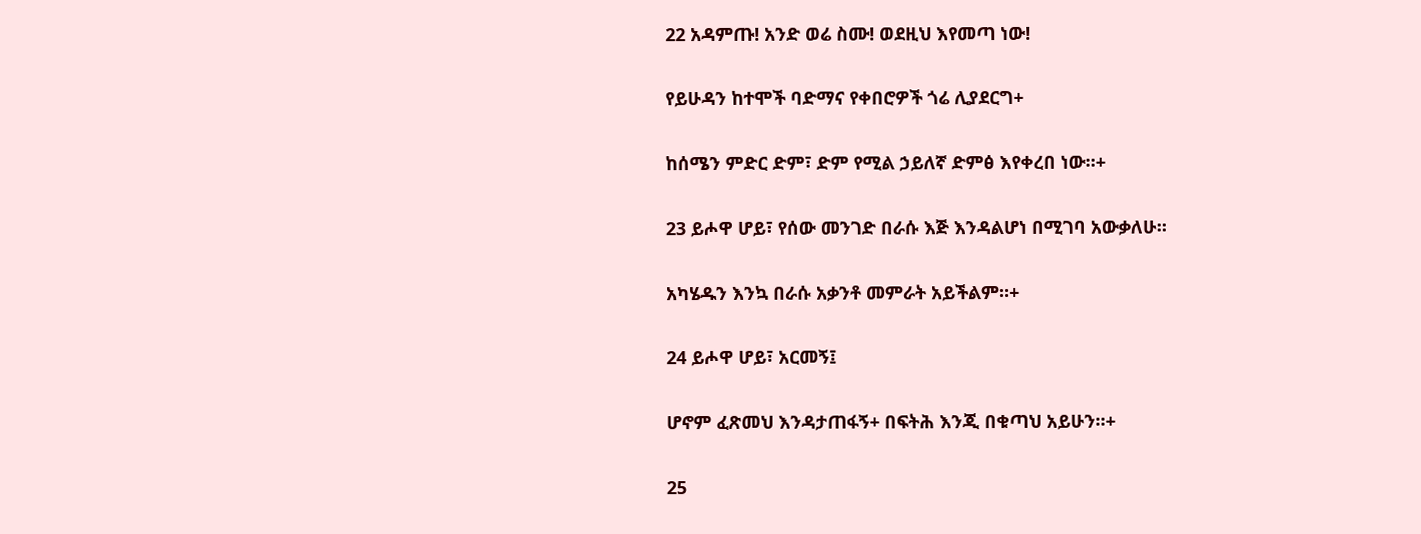22 አዳምጡ! አንድ ወሬ ስሙ! ወደዚህ እየመጣ ነው!

የይሁዳን ከተሞች ባድማና የቀበሮዎች ጎሬ ሊያደርግ+

ከሰሜን ምድር ድም፣ ድም የሚል ኃይለኛ ድምፅ እየቀረበ ነው።+

23 ይሖዋ ሆይ፣ የሰው መንገድ በራሱ እጅ እንዳልሆነ በሚገባ አውቃለሁ።

አካሄዱን እንኳ በራሱ አቃንቶ መምራት አይችልም።+

24 ይሖዋ ሆይ፣ አርመኝ፤

ሆኖም ፈጽመህ እንዳታጠፋኝ+ በፍትሕ እንጂ በቁጣህ አይሁን።+

25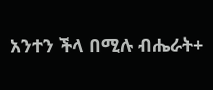አንተን ችላ በሚሉ ብሔራት+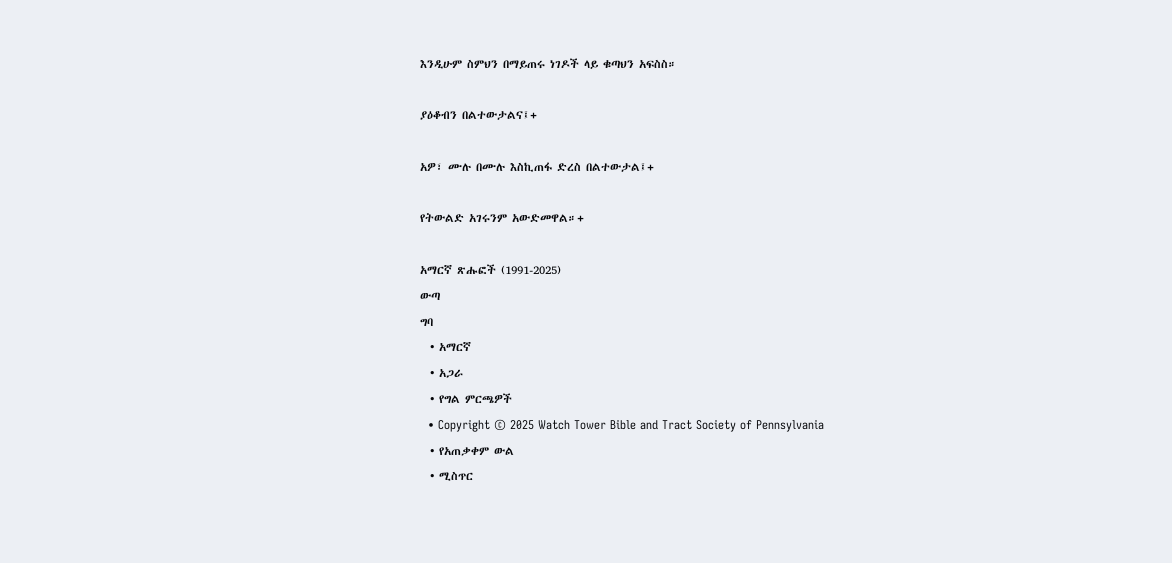እንዲሁም ስምህን በማይጠሩ ነገዶች ላይ ቁጣህን አፍስስ።

ያዕቆብን በልተውታልና፤+

አዎ፣ ሙሉ በሙሉ እስኪጠፋ ድረስ በልተውታል፤+

የትውልድ አገሩንም አውድመዋል።+

አማርኛ ጽሑፎች (1991-2025)
ውጣ
ግባ
  • አማርኛ
  • አጋራ
  • የግል ምርጫዎች
  • Copyright © 2025 Watch Tower Bible and Tract Society of Pennsylvania
  • የአጠቃቀም ውል
  • ሚስጥር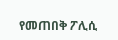የመጠበቅ ፖሊሲ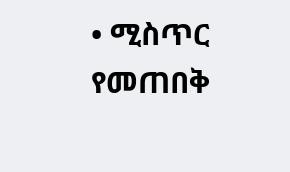• ሚስጥር የመጠበቅ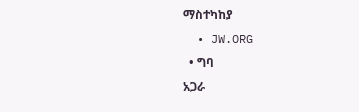ማስተካከያ
  • JW.ORG
  • ግባ
አጋራ